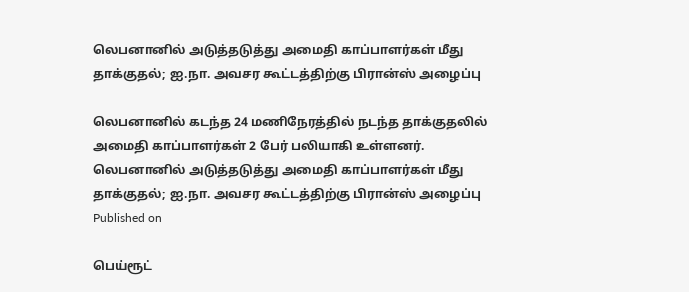லெபனானில் அடுத்தடுத்து அமைதி காப்பாளர்கள் மீது தாக்குதல்; ஐ.நா. அவசர கூட்டத்திற்கு பிரான்ஸ் அழைப்பு

லெபனானில் கடந்த 24 மணிநேரத்தில் நடந்த தாக்குதலில் அமைதி காப்பாளர்கள் 2 பேர் பலியாகி உள்ளனர்.
லெபனானில் அடுத்தடுத்து அமைதி காப்பாளர்கள் மீது தாக்குதல்; ஐ.நா. அவசர கூட்டத்திற்கு பிரான்ஸ் அழைப்பு
Published on

பெய்ரூட்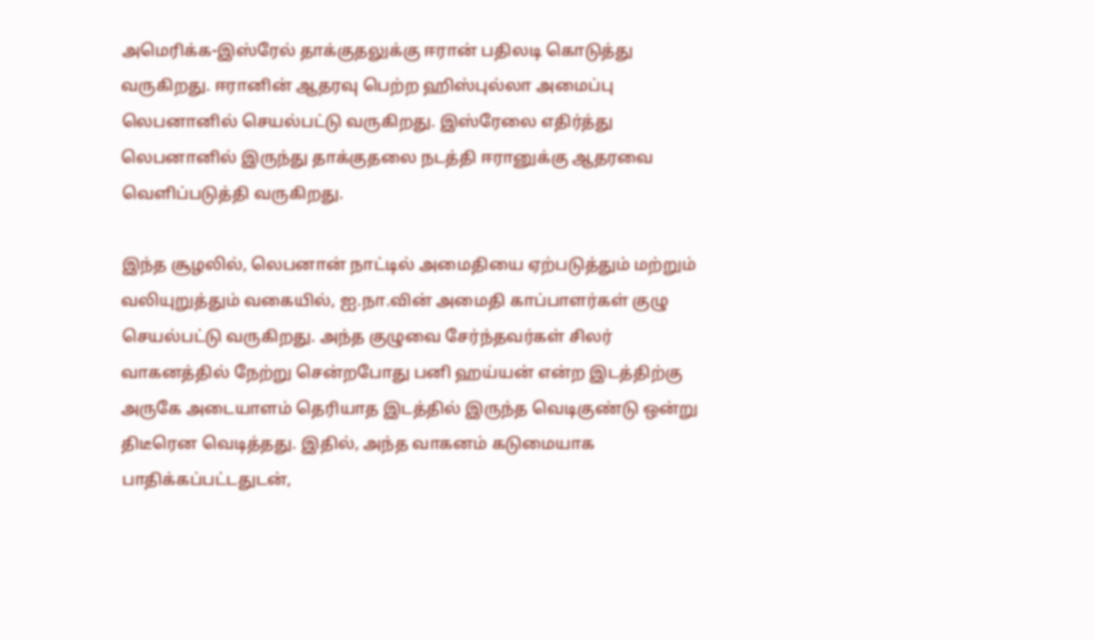அமெரிக்க-இஸ்ரேல் தாக்குதலுக்கு ஈரான் பதிலடி கொடுத்து வருகிறது. ஈரானின் ஆதரவு பெற்ற ஹிஸ்புல்லா அமைப்பு லெபனானில் செயல்பட்டு வருகிறது. இஸ்ரேலை எதிர்த்து லெபனானில் இருந்து தாக்குதலை நடத்தி ஈரானுக்கு ஆதரவை வெளிப்படுத்தி வருகிறது.

இந்த சூழலில், லெபனான் நாட்டில் அமைதியை ஏற்படுத்தும் மற்றும் வலியுறுத்தும் வகையில், ஐ.நா.வின் அமைதி காப்பாளர்கள் குழு செயல்பட்டு வருகிறது. அந்த குழுவை சேர்ந்தவர்கள் சிலர் வாகனத்தில் நேற்று சென்றபோது பனி ஹய்யன் என்ற இடத்திற்கு அருகே அடையாளம் தெரியாத இடத்தில் இருந்த வெடிகுண்டு ஒன்று திடீரென வெடித்தது. இதில், அந்த வாகனம் கடுமையாக பாதிக்கப்பட்டதுடன்,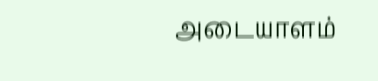அடையாளம்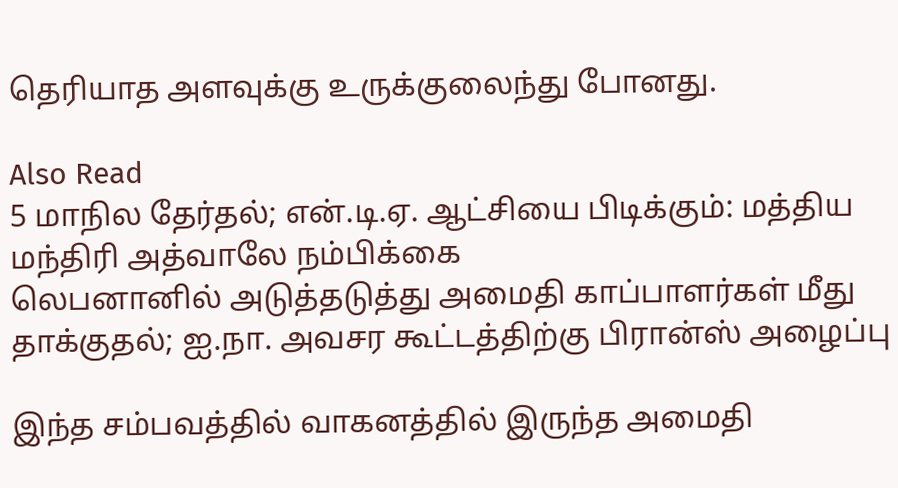தெரியாத அளவுக்கு உருக்குலைந்து போனது.

Also Read
5 மாநில தேர்தல்; என்.டி.ஏ. ஆட்சியை பிடிக்கும்: மத்திய மந்திரி அத்வாலே நம்பிக்கை
லெபனானில் அடுத்தடுத்து அமைதி காப்பாளர்கள் மீது தாக்குதல்; ஐ.நா. அவசர கூட்டத்திற்கு பிரான்ஸ் அழைப்பு

இந்த சம்பவத்தில் வாகனத்தில் இருந்த அமைதி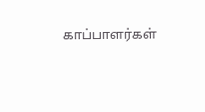காப்பாளர்கள்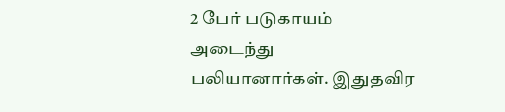2 பேர் படுகாயம் அடைந்து பலியானார்கள். இதுதவிர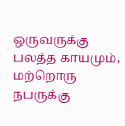ஒருவருக்கு பலத்த காயமும், மற்றொரு நபருக்கு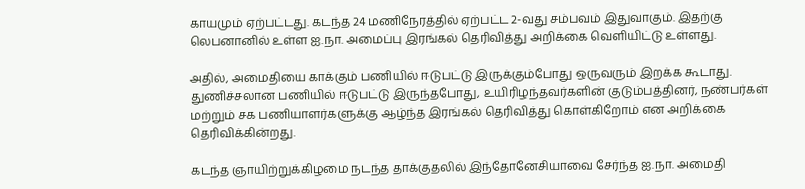காயமும் ஏற்பட்டது. கடந்த 24 மணிநேரத்தில் ஏற்பட்ட 2-வது சம்பவம் இதுவாகும். இதற்கு லெபனானில் உள்ள ஐ.நா. அமைப்பு இரங்கல் தெரிவித்து அறிக்கை வெளியிட்டு உள்ளது.

அதில், அமைதியை காக்கும் பணியில் ஈடுபட்டு இருக்கும்போது ஒருவரும் இறக்க கூடாது. துணிச்சலான பணியில் ஈடுபட்டு இருந்தபோது, உயிரிழந்தவர்களின் குடும்பத்தினர், நண்பர்கள் மற்றும் சக பணியாளர்களுக்கு ஆழ்ந்த இரங்கல் தெரிவித்து கொள்கிறோம் என அறிக்கை தெரிவிக்கின்றது.

கடந்த ஞாயிற்றுக்கிழமை நடந்த தாக்குதலில் இந்தோனேசியாவை சேர்ந்த ஐ.நா. அமைதி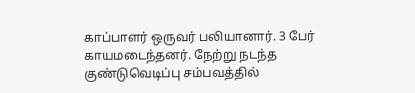காப்பாளர் ஒருவர் பலியானார். 3 பேர் காயமடைந்தனர். நேற்று நடந்த குண்டுவெடிப்பு சம்பவத்தில்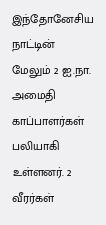இந்தோனேசிய நாட்டின் மேலும் 2 ஐ.நா. அமைதி காப்பாளர்கள் பலியாகி உள்ளனர். 2 வீரர்கள்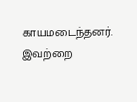காயமடைந்தனர். இவற்றை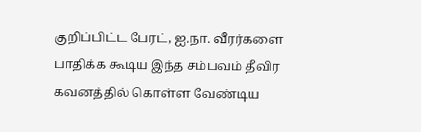குறிப்பிட்ட பேரட், ஐ.நா. வீரர்களை பாதிக்க கூடிய இந்த சம்பவம் தீவிர கவனத்தில் கொள்ள வேண்டிய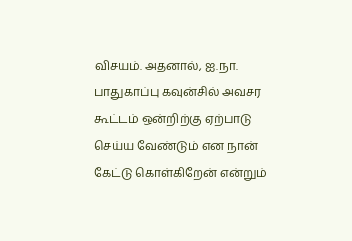விசயம். அதனால், ஐ.நா. பாதுகாப்பு கவுன்சில் அவசர கூட்டம் ஒன்றிற்கு ஏற்பாடு செய்ய வேண்டும் என நான் கேட்டு கொள்கிறேன் என்றும்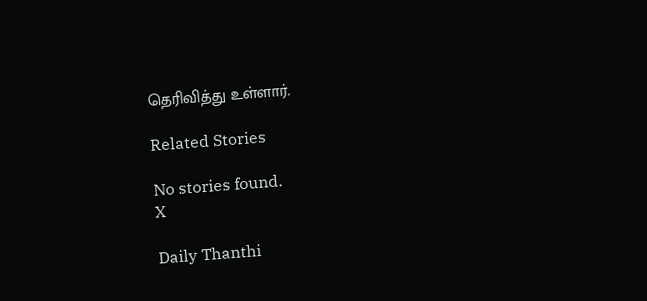தெரிவித்து உள்ளார்.

Related Stories

No stories found.
X

Daily Thanthi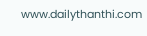www.dailythanthi.com